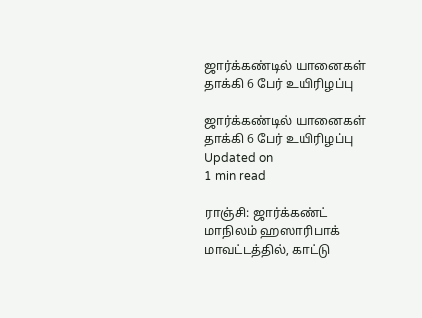ஜார்க்கண்டில் யானைகள் தாக்கி 6 பேர் உயிரிழப்பு

ஜார்க்கண்டில் யானைகள் தாக்கி 6 பேர் உயிரிழப்பு
Updated on
1 min read

ராஞ்சி: ஜார்க்கண்ட் மாநிலம் ஹஸாரிபாக் மாவட்டத்தில், காட்டு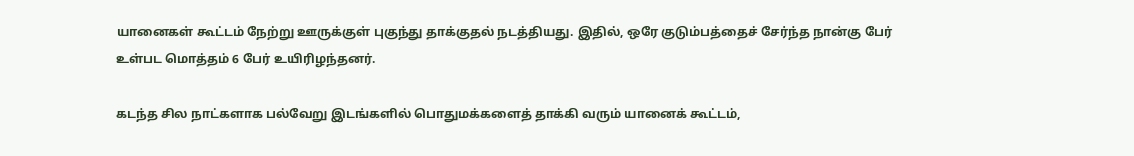யானைகள் கூட்டம் நேற்று ஊருக்குள் புகுந்து தாக்குதல் நடத்தியது. இதில், ஒரே குடும்பத்தைச் சேர்ந்த நான்கு பேர் உள்பட மொத்தம் 6 பேர் உயிரிழந்தனர்.

கடந்த சில நாட்களாக பல்வேறு இடங்களில் பொதுமக்களைத் தாக்கி வரும் யானைக் கூட்டம்,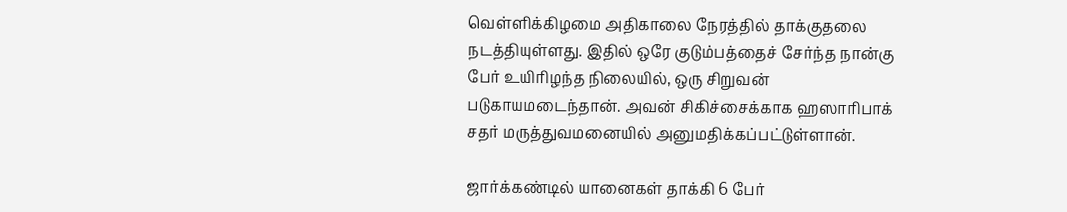வெள்ளிக்கிழமை அதிகாலை நேரத்தில் தாக்குதலை நடத்தியுள்ளது. இதில் ஒரே குடும்பத்தைச் சேர்ந்த நான்கு பேர் உயிரிழந்த நிலையில், ஒரு சிறுவன் படுகாயமடைந்தான். அவன் சிகிச்சைக்காக ஹஸாரிபாக் சதர் மருத்துவமனையில் அனுமதிக்கப்பட்டுள்ளான்.

ஜார்க்கண்டில் யானைகள் தாக்கி 6 பேர்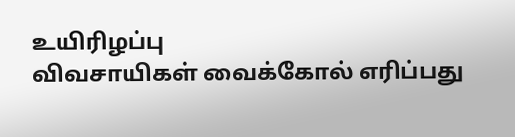உயிரிழப்பு
விவசாயிகள் வைக்கோல் எரிப்பது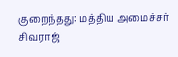குறைந்தது: மத்திய அமைச்சர் சிவராஜ்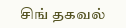சிங் தகவல்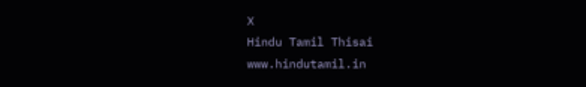X
Hindu Tamil Thisai
www.hindutamil.in